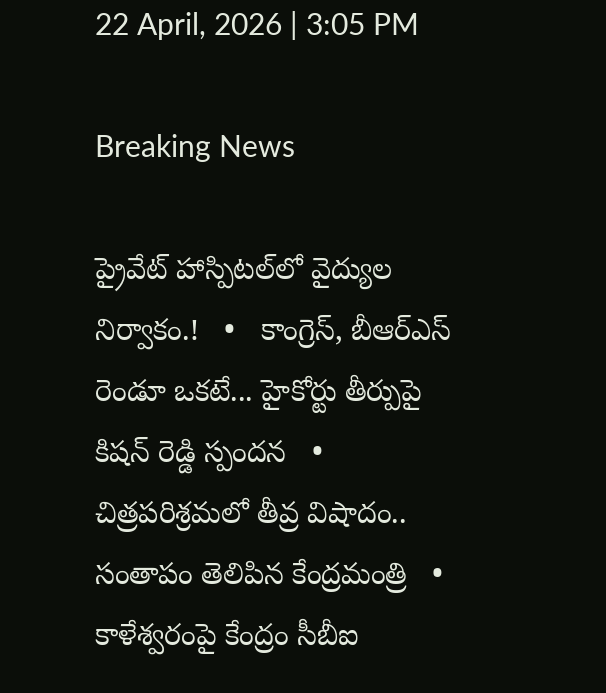22 April, 2026 | 3:05 PM

Breaking News

ప్రైవేట్ హాస్పిటల్‌లో వైద్యుల నిర్వాకం.!   •   కాంగ్రెస్, బీఆర్ఎస్ రెండూ ఒకటే... హైకోర్టు తీర్పుపై కిషన్ రెడ్డి స్పందన   •   చిత్రపరిశ్రమలో తీవ్ర విషాదం.. సంతాపం తెలిపిన కేంద్రమంత్రి   •   కాళేశ్వరంపై కేంద్రం సీబీఐ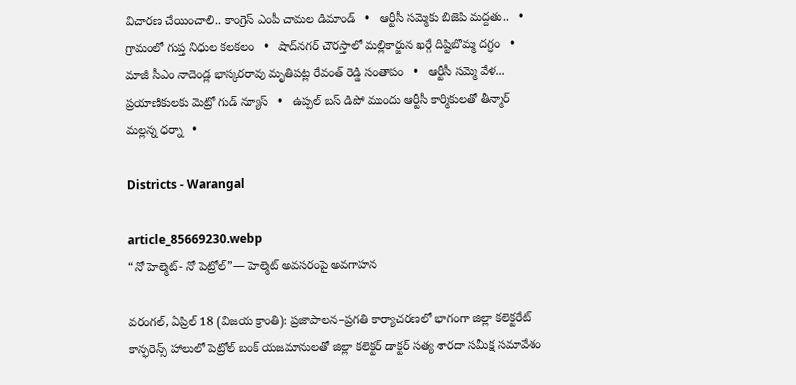విచారణ చేయించాలి.. కాంగ్రెస్ ఎంపీ చామల డిమాండ్   •   ఆర్టీసీ సమ్మెకు బిజెపి మద్దతు..   •   గ్రామంలో గుప్త నిధుల కలకలం   •   షాద్‌నగర్ చౌరస్తాలో మల్లికార్జున ఖర్గే దిష్టిబొమ్మ దగ్ధం   •   మాజీ సీఎం నాదెండ్ల భాస్కరరావు మృతిపట్ల రేవంత్ రెడ్డి సంతాపం   •   ఆర్టీసీ సమ్మె వేళ... ప్రయాణికులకు మెట్రో గుడ్ న్యూస్   •   ఉప్పల్ బస్ డిపో ముందు ఆర్టీసీ కార్మికులతో తీన్మార్ మల్లన్న ధర్నా   •

Districts - Warangal

article_85669230.webp
“నో హెల్మెట్- నో పెట్రోల్”— హెల్మెట్ అవసరంపై అవగాహన

వరంగల్, ఏప్రిల్ 18 (విజయ క్రాంతి): ప్రజాపాలన–ప్రగతి కార్యాచరణలో భాగంగా జిల్లా కలెక్టరేట్ కాన్ఫరెన్స్ హాలులో పెట్రోల్ బంక్ యజమానులతో జిల్లా కలెక్టర్ డాక్టర్ సత్య శారదా సమీక్ష సమావేశం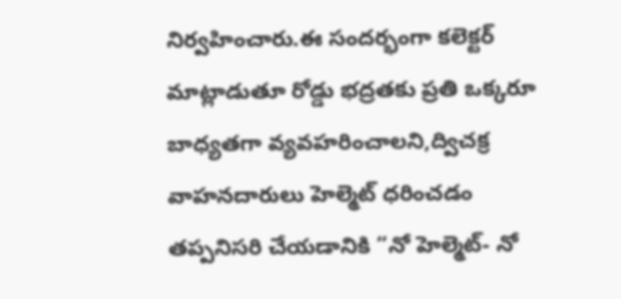నిర్వహించారు.ఈ సందర్భంగా కలెక్టర్ మాట్లాడుతూ రోడ్డు భద్రతకు ప్రతి ఒక్కరూ బాధ్యతగా వ్యవహరించాలని,ద్విచక్ర వాహనదారులు హెల్మెట్ ధరించడం తప్పనిసరి చేయడానికి “నో హెల్మెట్- నో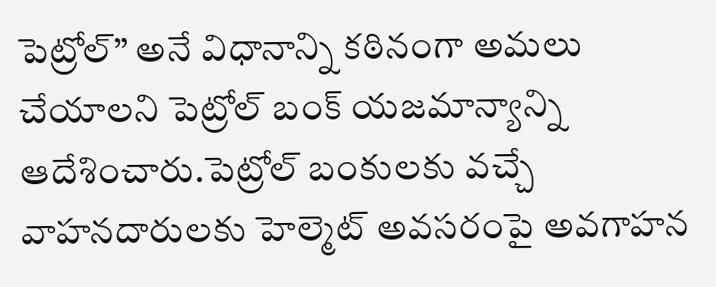పెట్రోల్” అనే విధానాన్ని కఠినంగా అమలు చేయాలని పెట్రోల్ బంక్ యజమాన్యాన్ని ఆదేశించారు.పెట్రోల్ బంకులకు వచ్చే వాహనదారులకు హెల్మెట్ అవసరంపై అవగాహన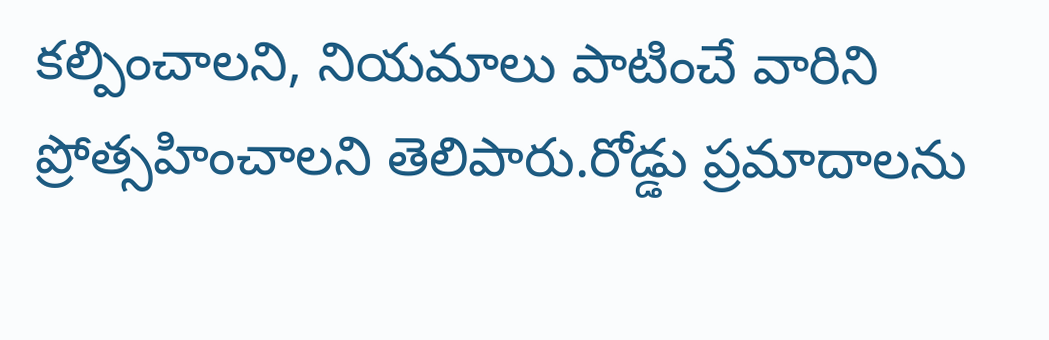కల్పించాలని, నియమాలు పాటించే వారిని ప్రోత్సహించాలని తెలిపారు.రోడ్డు ప్రమాదాలను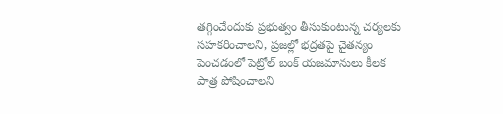తగ్గించేందుకు ప్రభుత్వం తీసుకుంటున్న చర్యలకు సహకరించాలని, ప్రజల్లో భద్రతపై చైతన్యం పెంచడంలో పెట్రోల్ బంక్ యజమానులు కీలక పాత్ర పోషించాలని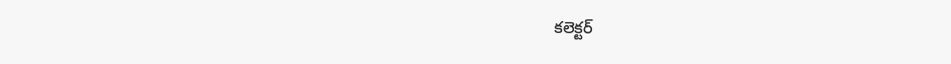కలెక్టర్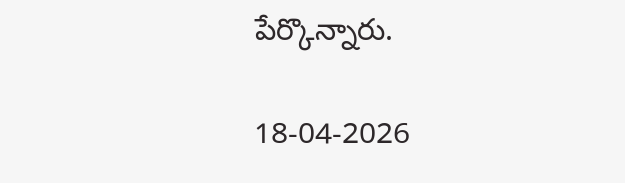పేర్కొన్నారు.

18-04-2026